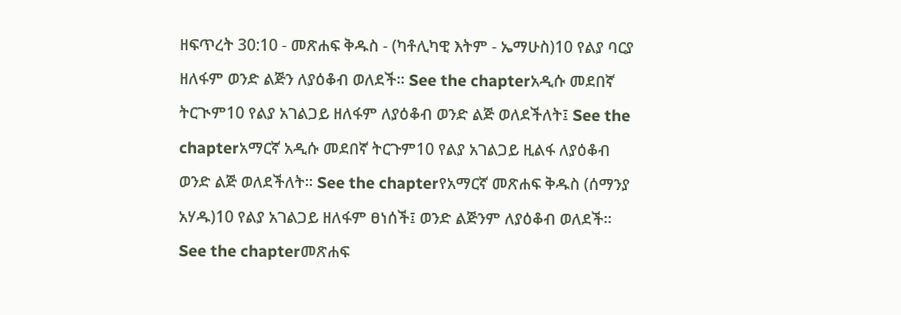ዘፍጥረት 30:10 - መጽሐፍ ቅዱስ - (ካቶሊካዊ እትም - ኤማሁስ)10 የልያ ባርያ ዘለፋም ወንድ ልጅን ለያዕቆብ ወለደች። See the chapterአዲሱ መደበኛ ትርጒም10 የልያ አገልጋይ ዘለፋም ለያዕቆብ ወንድ ልጅ ወለደችለት፤ See the chapterአማርኛ አዲሱ መደበኛ ትርጉም10 የልያ አገልጋይ ዚልፋ ለያዕቆብ ወንድ ልጅ ወለደችለት። See the chapterየአማርኛ መጽሐፍ ቅዱስ (ሰማንያ አሃዱ)10 የልያ አገልጋይ ዘለፋም ፀነሰች፤ ወንድ ልጅንም ለያዕቆብ ወለደች። See the chapterመጽሐፍ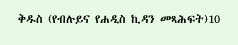ቅዱስ (የብሉይና የሐዲስ ኪዳን መጻሕፍት)10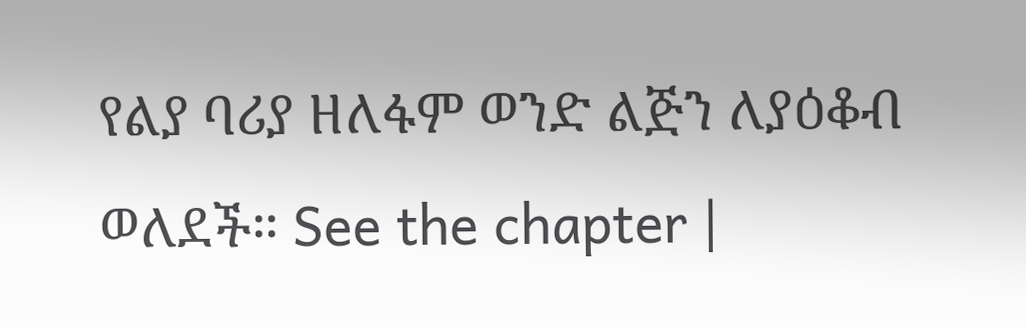የልያ ባሪያ ዘለፋም ወንድ ልጅን ለያዕቆብ ወለደች። See the chapter |